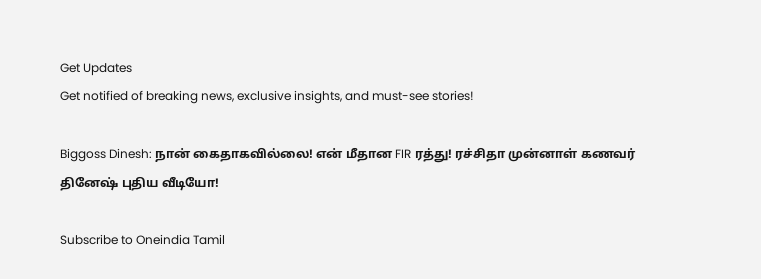Get Updates
Get notified of breaking news, exclusive insights, and must-see stories!

Biggoss Dinesh: நான் கைதாகவில்லை! என் மீதான FIR ரத்து! ரச்சிதா முன்னாள் கணவர் தினேஷ் புதிய வீடியோ!

Subscribe to Oneindia Tamil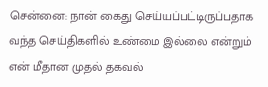சென்னை: நான் கைது செய்யப்பட்டிருப்பதாக வந்த செய்திகளில் உண்மை இல்லை என்றும் என் மீதான முதல் தகவல்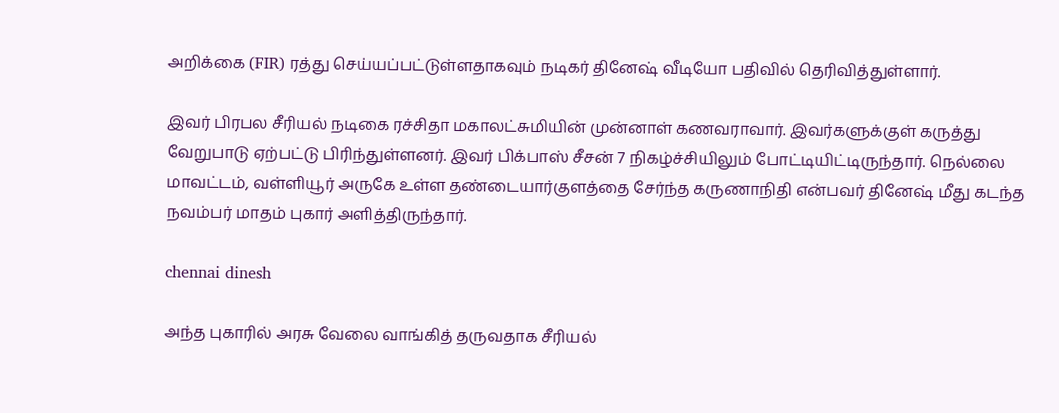அறிக்கை (FIR) ரத்து செய்யப்பட்டுள்ளதாகவும் நடிகர் தினேஷ் வீடியோ பதிவில் தெரிவித்துள்ளார்.

இவர் பிரபல சீரியல் நடிகை ரச்சிதா மகாலட்சுமியின் முன்னாள் கணவராவார். இவர்களுக்குள் கருத்து வேறுபாடு ஏற்பட்டு பிரிந்துள்ளனர். இவர் பிக்பாஸ் சீசன் 7 நிகழ்ச்சியிலும் போட்டியிட்டிருந்தார். நெல்லை மாவட்டம், வள்ளியூர் அருகே உள்ள தண்டையார்குளத்தை சேர்ந்த கருணாநிதி என்பவர் தினேஷ் மீது கடந்த நவம்பர் மாதம் புகார் அளித்திருந்தார்.

chennai dinesh

அந்த புகாரில் அரசு வேலை வாங்கித் தருவதாக சீரியல்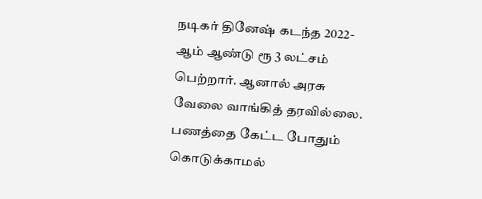நடிகர் தினேஷ் கடந்த 2022-ஆம் ஆண்டு ரூ 3 லட்சம் பெற்றார். ஆனால் அரசு வேலை வாங்கித் தரவில்லை. பணத்தை கேட்ட போதும் கொடுக்காமல்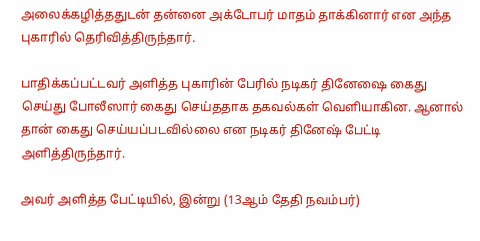அலைக்கழித்ததுடன் தன்னை அக்டோபர் மாதம் தாக்கினார் என அந்த புகாரில் தெரிவித்திருந்தார்.

பாதிக்கப்பட்டவர் அளித்த புகாரின் பேரில் நடிகர் தினேஷை கைது செய்து போலீஸார் கைது செய்ததாக தகவல்கள் வெளியாகின. ஆனால் தான் கைது செய்யப்படவில்லை என நடிகர் தினேஷ் பேட்டி அளித்திருந்தார்.

அவர் அளித்த பேட்டியில், இன்று (13ஆம் தேதி நவம்பர்)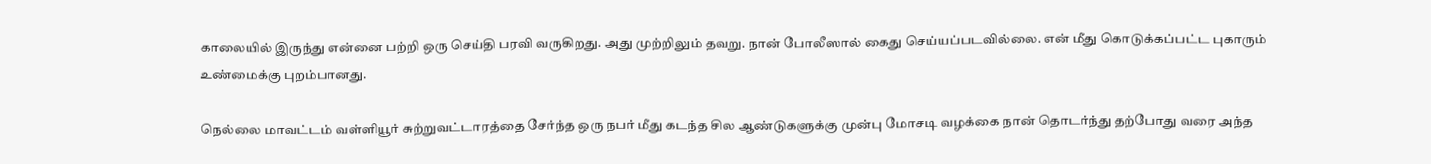காலையில் இருந்து என்னை பற்றி ஒரு செய்தி பரவி வருகிறது. அது முற்றிலும் தவறு. நான் போலீஸால் கைது செய்யப்படவில்லை. என் மீது கொடுக்கப்பட்ட புகாரும் உண்மைக்கு புறம்பானது.

நெல்லை மாவட்டம் வள்ளியூர் சுற்றுவட்டாரத்தை சேர்ந்த ஒரு நபர் மீது கடந்த சில ஆண்டுகளுக்கு முன்பு மோசடி வழக்கை நான் தொடர்ந்து தற்போது வரை அந்த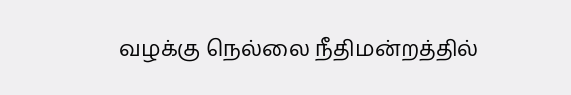வழக்கு நெல்லை நீதிமன்றத்தில்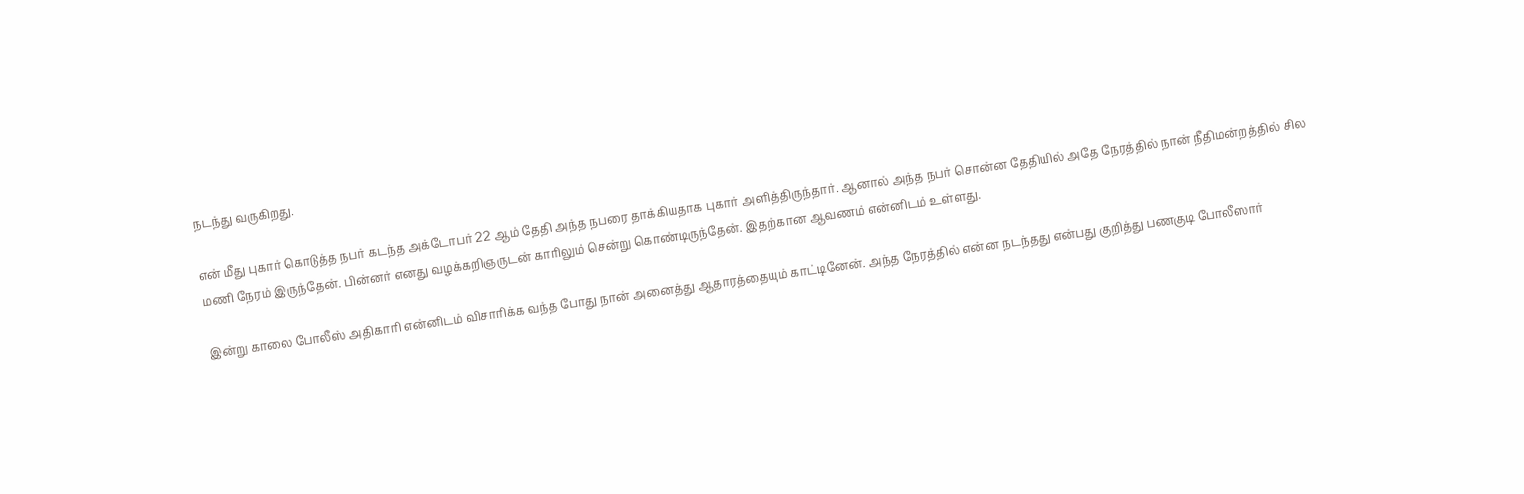நடந்து வருகிறது.

என் மீது புகார் கொடுத்த நபர் கடந்த அக்டோபர் 22 ஆம் தேதி அந்த நபரை தாக்கியதாக புகார் அளித்திருந்தார். ஆனால் அந்த நபர் சொன்ன தேதியில் அதே நேரத்தில் நான் நீதிமன்றத்தில் சில மணி நேரம் இருந்தேன். பின்னர் எனது வழக்கறிஞருடன் காரிலும் சென்று கொண்டிருந்தேன். இதற்கான ஆவணம் என்னிடம் உள்ளது.

இன்று காலை போலீஸ் அதிகாரி என்னிடம் விசாரிக்க வந்த போது நான் அனைத்து ஆதாரத்தையும் காட்டினேன். அந்த நேரத்தில் என்ன நடந்தது என்பது குறித்து பணகுடி போலீஸார்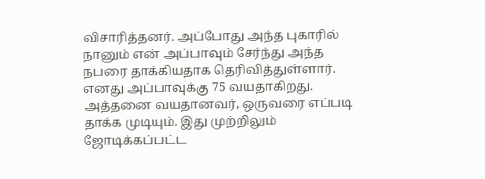விசாரித்தனர். அப்போது அந்த புகாரில் நானும் என் அப்பாவும் சேர்ந்து அந்த நபரை தாக்கியதாக தெரிவித்துள்ளார். எனது அப்பாவுக்கு 75 வயதாகிறது. அத்தனை வயதானவர், ஒருவரை எப்படி தாக்க முடியும். இது முற்றிலும் ஜோடிக்கப்பட்ட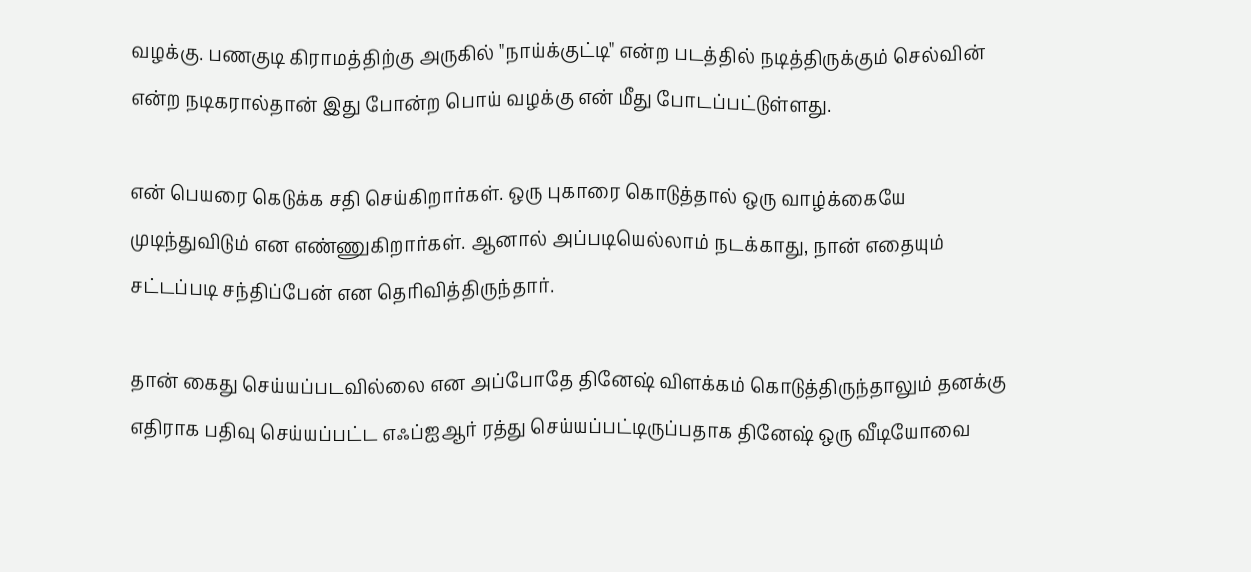வழக்கு. பணகுடி கிராமத்திற்கு அருகில் "நாய்க்குட்டி" என்ற படத்தில் நடித்திருக்கும் செல்வின் என்ற நடிகரால்தான் இது போன்ற பொய் வழக்கு என் மீது போடப்பட்டுள்ளது.

என் பெயரை கெடுக்க சதி செய்கிறார்கள். ஒரு புகாரை கொடுத்தால் ஒரு வாழ்க்கையே முடிந்துவிடும் என எண்ணுகிறார்கள். ஆனால் அப்படியெல்லாம் நடக்காது, நான் எதையும் சட்டப்படி சந்திப்பேன் என தெரிவித்திருந்தார்.

தான் கைது செய்யப்படவில்லை என அப்போதே தினேஷ் விளக்கம் கொடுத்திருந்தாலும் தனக்கு எதிராக பதிவு செய்யப்பட்ட எஃப்ஐஆர் ரத்து செய்யப்பட்டிருப்பதாக தினேஷ் ஒரு வீடியோவை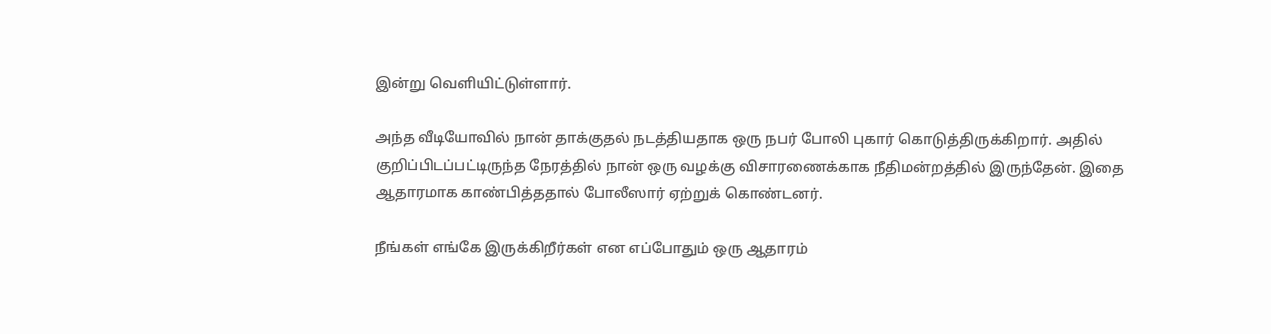இன்று வெளியிட்டுள்ளார்.

அந்த வீடியோவில் நான் தாக்குதல் நடத்தியதாக ஒரு நபர் போலி புகார் கொடுத்திருக்கிறார். அதில் குறிப்பிடப்பட்டிருந்த நேரத்தில் நான் ஒரு வழக்கு விசாரணைக்காக நீதிமன்றத்தில் இருந்தேன். இதை ஆதாரமாக காண்பித்ததால் போலீஸார் ஏற்றுக் கொண்டனர்.

நீங்கள் எங்கே இருக்கிறீர்கள் என எப்போதும் ஒரு ஆதாரம்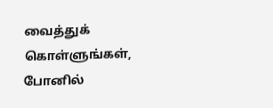வைத்துக் கொள்ளுங்கள், போனில்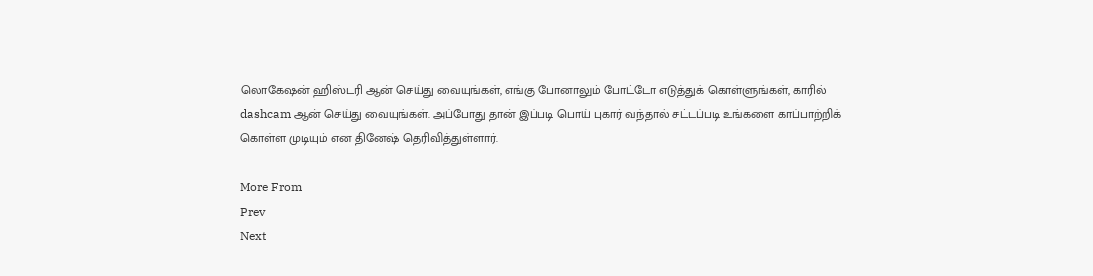லொகேஷன் ஹிஸ்டரி ஆன் செய்து வையுங்கள், எங்கு போனாலும் போட்டோ எடுத்துக் கொள்ளுங்கள், காரில் dashcam ஆன் செய்து வையுங்கள். அப்போது தான் இப்படி பொய் புகார் வந்தால் சட்டப்படி உங்களை காப்பாற்றிக் கொள்ள முடியும் என தினேஷ் தெரிவித்துள்ளார்.

More From
Prev
Next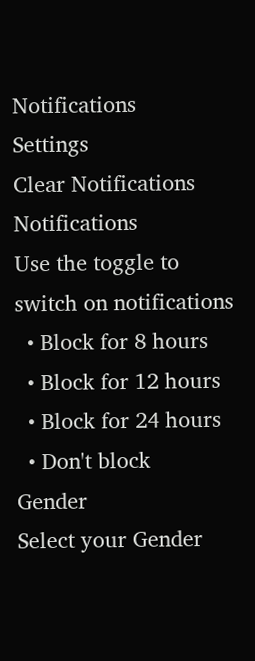Notifications
Settings
Clear Notifications
Notifications
Use the toggle to switch on notifications
  • Block for 8 hours
  • Block for 12 hours
  • Block for 24 hours
  • Don't block
Gender
Select your Gender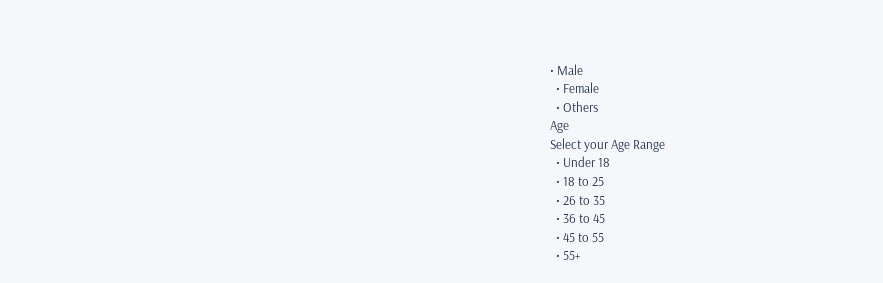• Male
  • Female
  • Others
Age
Select your Age Range
  • Under 18
  • 18 to 25
  • 26 to 35
  • 36 to 45
  • 45 to 55
  • 55+